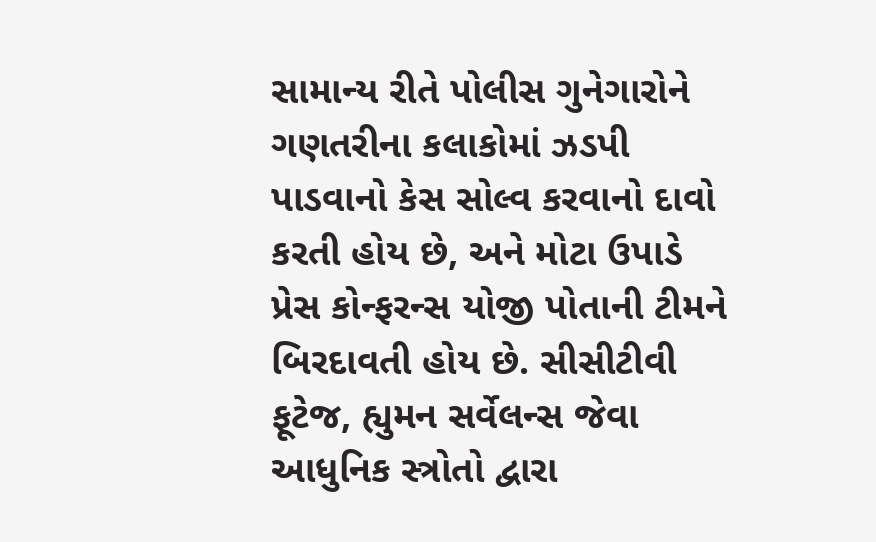સામાન્ય રીતે પોલીસ ગુનેગારોને ગણતરીના કલાકોમાં ઝડપી પાડવાનો કેસ સોલ્વ કરવાનો દાવો કરતી હોય છે, અને મોટા ઉપાડે પ્રેસ કોન્ફરન્સ યોજી પોતાની ટીમને બિરદાવતી હોય છે. સીસીટીવી ફૂટેજ, હ્યુમન સર્વેલન્સ જેવા આધુનિક સ્ત્રોતો દ્વારા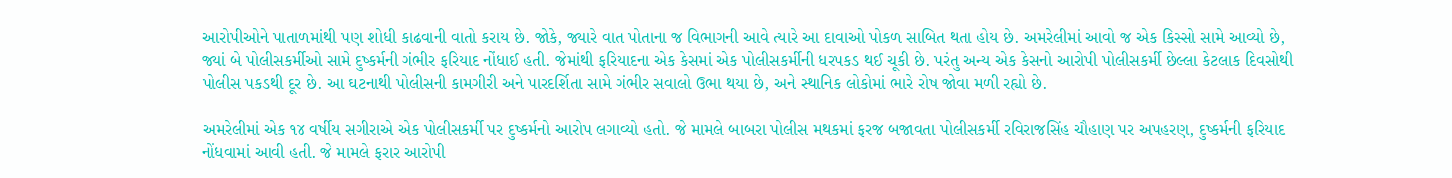આરોપીઓને પાતાળમાંથી પણ શોધી કાઢવાની વાતો કરાય છે. જોકે, જ્યારે વાત પોતાના જ વિભાગની આવે ત્યારે આ દાવાઓ પોકળ સાબિત થતા હોય છે. અમરેલીમાં આવો જ એક કિસ્સો સામે આવ્યો છે, જ્યાં બે પોલીસકર્મીઓ સામે દુષ્કર્મની ગંભીર ફરિયાદ નોંધાઈ હતી. જેમાંથી ફરિયાદના એક કેસમાં એક પોલીસકર્મીની ધરપકડ થઈ ચૂકી છે. પરંતુ અન્ય એક કેસનો આરોપી પોલીસકર્મી છેલ્લા કેટલાક દિવસોથી પોલીસ પકડથી દૂર છે. આ ઘટનાથી પોલીસની કામગીરી અને પારદર્શિતા સામે ગંભીર સવાલો ઉભા થયા છે, અને સ્થાનિક લોકોમાં ભારે રોષ જોવા મળી રહ્યો છે.

અમરેલીમાં એક ૧૪ વર્ષીય સગીરાએ એક પોલીસકર્મી પર દુષ્કર્મનો આરોપ લગાવ્યો હતો. જે મામલે બાબરા પોલીસ મથકમાં ફરજ બજાવતા પોલીસકર્મી રવિરાજસિંહ ચૌહાણ પર અપહરણ, દુષ્કર્મની ફરિયાદ નોંધવામાં આવી હતી. જે મામલે ફરાર આરોપી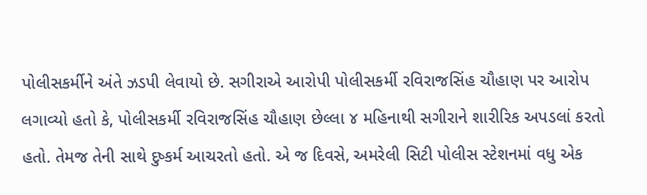પોલીસકર્મીને અંતે ઝડપી લેવાયો છે. સગીરાએ આરોપી પોલીસકર્મી રવિરાજસિંહ ચૌહાણ પર આરોપ લગાવ્યો હતો કે, પોલીસકર્મી રવિરાજસિંહ ચૌહાણ છેલ્લા ૪ મહિનાથી સગીરાને શારીરિક અપડલાં કરતો હતો. તેમજ તેની સાથે દુષ્કર્મ આચરતો હતો. એ જ દિવસે, અમરેલી સિટી પોલીસ સ્ટેશનમાં વધુ એક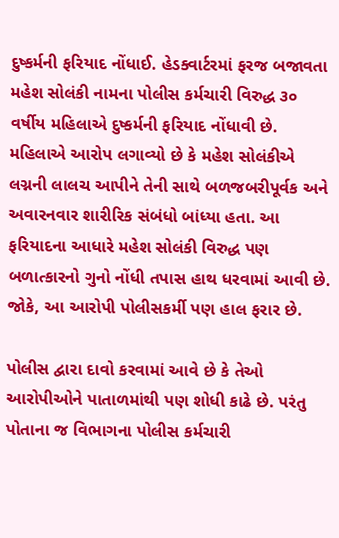દુષ્કર્મની ફરિયાદ નોંધાઈ. હેડક્વાર્ટરમાં ફરજ બજાવતા મહેશ સોલંકી નામના પોલીસ કર્મચારી વિરુદ્ધ ૩૦ વર્ષીય મહિલાએ દુષ્કર્મની ફરિયાદ નોંધાવી છે. મહિલાએ આરોપ લગાવ્યો છે કે મહેશ સોલંકીએ લગ્નની લાલચ આપીને તેની સાથે બળજબરીપૂર્વક અને અવારનવાર શારીરિક સંબંધો બાંધ્યા હતા. આ ફરિયાદના આધારે મહેશ સોલંકી વિરુદ્ધ પણ બળાત્કારનો ગુનો નોંધી તપાસ હાથ ધરવામાં આવી છે. જોકે, આ આરોપી પોલીસકર્મી પણ હાલ ફરાર છે.

પોલીસ દ્વારા દાવો કરવામાં આવે છે કે તેઓ આરોપીઓને પાતાળમાંથી પણ શોધી કાઢે છે. પરંતુ પોતાના જ વિભાગના પોલીસ કર્મચારી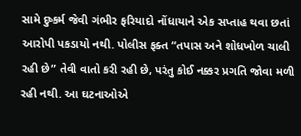સામે દુષ્કર્મ જેવી ગંભીર ફરિયાદો નોંધાયાને એક સપ્તાહ થવા છતાં આરોપી પકડાયો નથી. પોલીસ ફક્ત “તપાસ અને શોધખોળ ચાલી રહી છે” તેવી વાતો કરી રહી છે, પરંતુ કોઈ નક્કર પ્રગતિ જોવા મળી રહી નથી. આ ઘટનાઓએ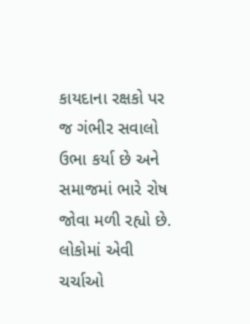કાયદાના રક્ષકો પર જ ગંભીર સવાલો ઉભા કર્યા છે અને સમાજમાં ભારે રોષ જોવા મળી રહ્યો છે. લોકોમાં એવી ચર્ચાઓ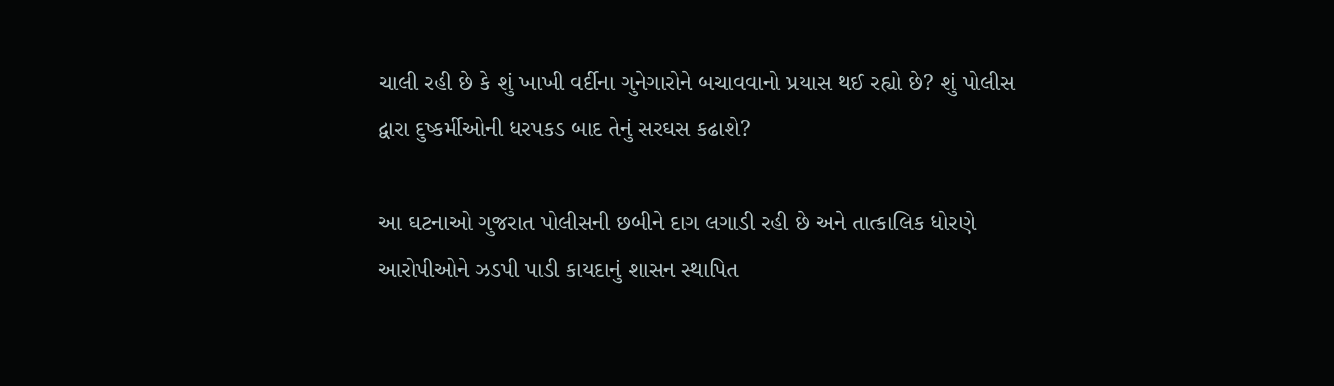ચાલી રહી છે કે શું ખાખી વર્દીના ગુનેગારોને બચાવવાનો પ્રયાસ થઈ રહ્યો છે? શું પોલીસ દ્વારા દુષ્કર્મીઓની ધરપકડ બાદ તેનું સરઘસ કઢાશે?

આ ઘટનાઓ ગુજરાત પોલીસની છબીને દાગ લગાડી રહી છે અને તાત્કાલિક ધોરણે આરોપીઓને ઝડપી પાડી કાયદાનું શાસન સ્થાપિત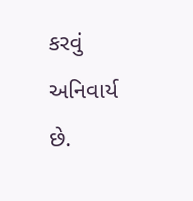કરવું અનિવાર્ય છે.